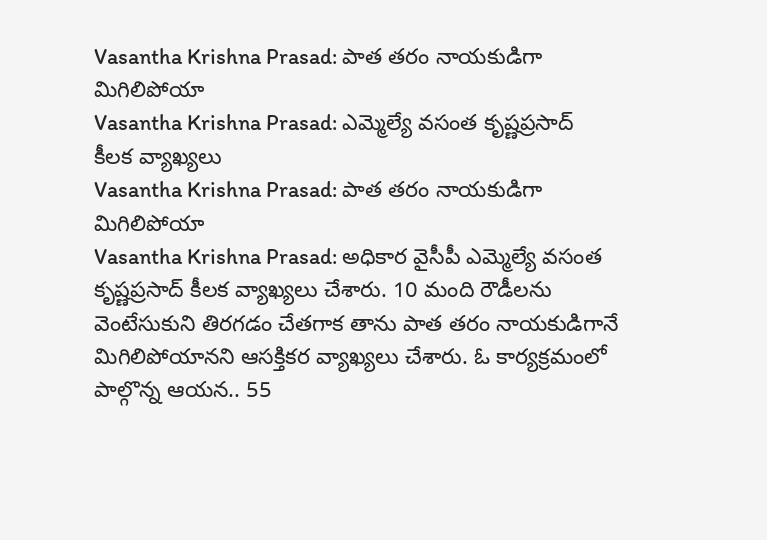Vasantha Krishna Prasad: పాత తరం నాయకుడిగా మిగిలిపోయా
Vasantha Krishna Prasad: ఎమ్మెల్యే వసంత కృష్ణప్రసాద్ కీలక వ్యాఖ్యలు
Vasantha Krishna Prasad: పాత తరం నాయకుడిగా మిగిలిపోయా
Vasantha Krishna Prasad: అధికార వైసీపీ ఎమ్మెల్యే వసంత కృష్ణప్రసాద్ కీలక వ్యాఖ్యలు చేశారు. 10 మంది రౌడీలను వెంటేసుకుని తిరగడం చేతగాక తాను పాత తరం నాయకుడిగానే మిగిలిపోయానని ఆసక్తికర వ్యాఖ్యలు చేశారు. ఓ కార్యక్రమంలో పాల్గొన్న ఆయన.. 55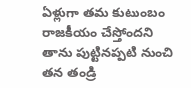ఏళ్లుగా తమ కుటుంబం రాజకీయం చేస్తోందని తాను పుట్టినప్పటి నుంచి తన తండ్రి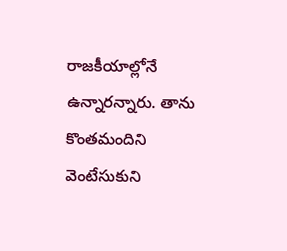రాజకీయాల్లోనే ఉన్నారన్నారు. తాను కొంతమందిని వెంటేసుకుని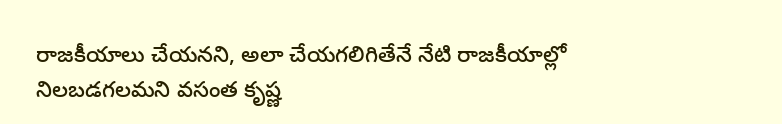రాజకీయాలు చేయనని, అలా చేయగలిగితేనే నేటి రాజకీయాల్లో నిలబడగలమని వసంత కృష్ణ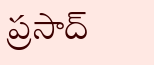ప్రసాద్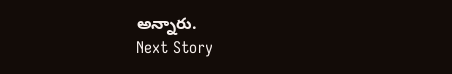అన్నారు.
Next Story